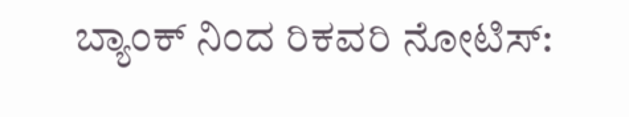ಬ್ಯಾಂಕ್ ನಿಂದ ರಿಕವರಿ ನೋಟಿಸ್: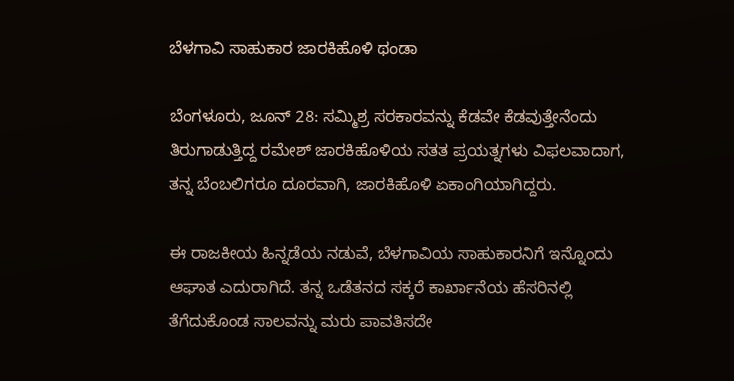ಬೆಳಗಾವಿ ಸಾಹುಕಾರ ಜಾರಕಿಹೊಳಿ ಥಂಡಾ

ಬೆಂಗಳೂರು, ಜೂನ್ 28: ಸಮ್ಮಿಶ್ರ ಸರಕಾರವನ್ನು ಕೆಡವೇ ಕೆಡವುತ್ತೇನೆಂದು ತಿರುಗಾಡುತ್ತಿದ್ದ ರಮೇಶ್ ಜಾರಕಿಹೊಳಿಯ ಸತತ ಪ್ರಯತ್ನಗಳು ವಿಫಲವಾದಾಗ, ತನ್ನ ಬೆಂಬಲಿಗರೂ ದೂರವಾಗಿ, ಜಾರಕಿಹೊಳಿ ಏಕಾಂಗಿಯಾಗಿದ್ದರು.

ಈ ರಾಜಕೀಯ ಹಿನ್ನಡೆಯ ನಡುವೆ, ಬೆಳಗಾವಿಯ ಸಾಹುಕಾರನಿಗೆ ಇನ್ನೊಂದು ಆಘಾತ ಎದುರಾಗಿದೆ. ತನ್ನ ಒಡೆತನದ ಸಕ್ಕರೆ ಕಾರ್ಖಾನೆಯ ಹೆಸರಿನಲ್ಲಿ ತೆಗೆದುಕೊಂಡ ಸಾಲವನ್ನು ಮರು ಪಾವತಿಸದೇ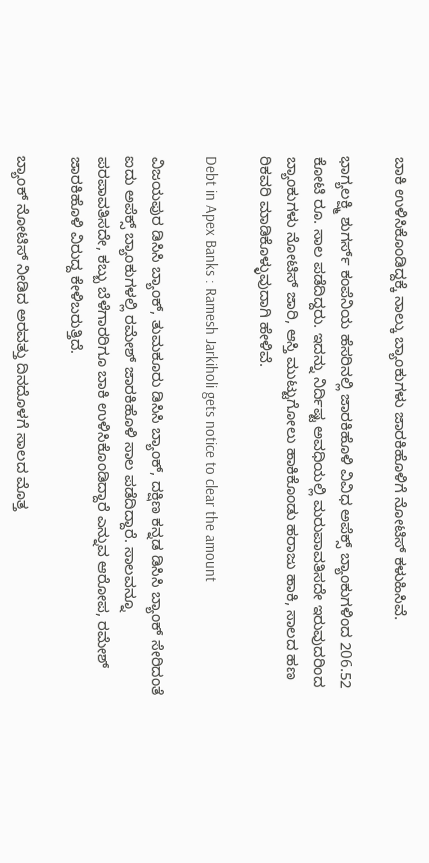ಬಾಕಿ ಉಳಿಸಿಕೊಂಡಿದ್ದಕ್ಕೆ ನಾಲ್ಕು ಬ್ಯಾಂಕುಗಳು ಜಾರಕಿಹೊಳಿಗೆ ನೋಟಿಸ್ ಕಳುಹಿಸಿವೆ.

ಭಾಗ್ಯಲಕ್ಷ್ಮಿ ಶುಗರ್ಸ್ ಕಂಪೆನಿಯ ಹೆಸರಿನಲ್ಲಿ ಜಾರಕಿಹೊಳಿ ವಿವಿಧ ಅಪೆಕ್ಸ್ ಬ್ಯಾಂಕುಗಳಿಂದ 206.52 ಕೋಟಿ ರೂ. ಸಾಲ ಪಡೆದಿದ್ದರು. ಇದನ್ನು ನಿರ್ದಿಷ್ಟ ಅವಧಿಯಲ್ಲಿ ಮರುಪಾವತಿಸದೇ ಇರುವುದರಿಂದ ಬ್ಯಾಂಕುಗಳು ನೋಟಿಸ್ ಜಾರಿ, ಆಸ್ತಿ ಮುಟ್ಟುಗೋಲು ಹಾಕಿಕೊಂಡು ಹರಾಜು ಹಾಕಿ, ಸಾಲದ ಹಣ ರಿಕವರಿ ಮಾಡಿಕೊಳ್ಳುವುದಾಗಿ ಹೇಳಿವೆ.

Debt in Apex Banks : Ramesh Jarkiholi gets notice to clear the amount

ವಿಜಯಪುರ ಡಿಸಿಸಿ ಬ್ಯಾಂಕ್, ತುಮಕೂರು ಡಿಸಿಸಿ ಬ್ಯಾಂಕ್, ದಕ್ಷಿಣ ಕನ್ನಡ ಡಿಸಿಸಿ ಬ್ಯಾಂಕ್ ಸೇರಿದಂತೆ ಐದು ಅಪೆಕ್ಸ್ ಬ್ಯಾಂಕುಗಳಲ್ಲಿ ರಮೇಶ್ ಜಾರಕಿಹೊಳಿ ಸಾಲ ಪಡೆದಿದ್ದಾರೆ. ಸಾಲವನ್ನೂ ಪರಪಾವತಿಸದೇ, ಕಬ್ಬು ಬೆಳೆಗಾರರಿಗೂ ಬಾಕಿ ಉಳಿಸಿಕೊಂಡಿದ್ದಾರೆ ಎನ್ನುವ ಆರೋಪ, ರಮೇಶ್ ಜಾರಕಿಹೊಳಿ ವಿರುದ್ದ ಕೇಳಿಬರುತ್ತಿದೆ.

ಬ್ಯಾಂಕ್ ನೋಟಿಸ್ ನೀಡಿದ ಅರವತ್ತು ದಿನದೊಳಗೆ ಸಾಲದ ಮೊತ್ತ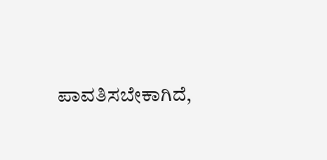ಪಾವತಿಸಬೇಕಾಗಿದೆ,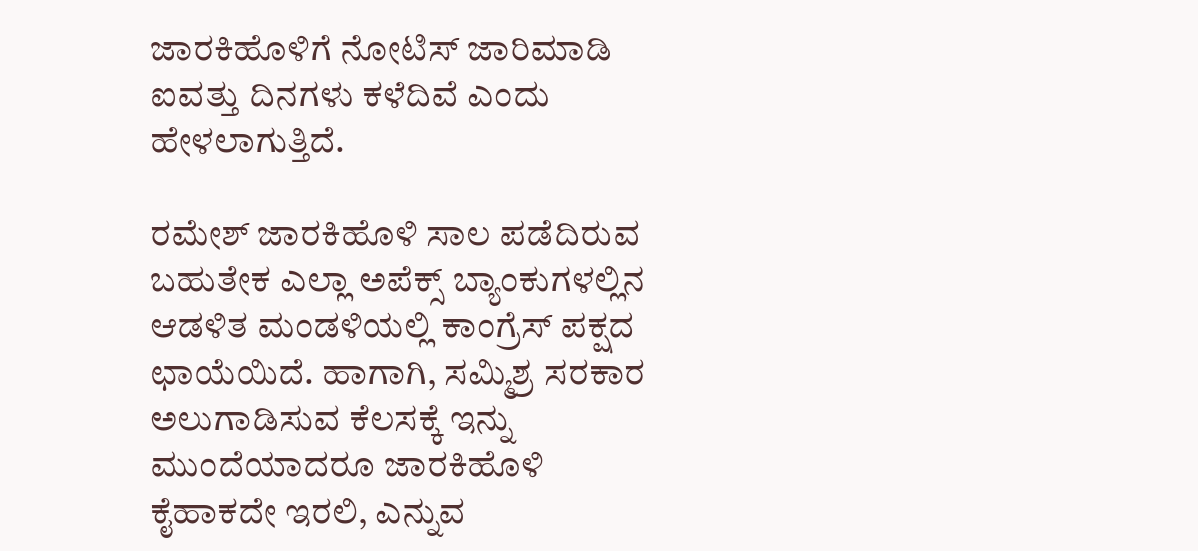ಜಾರಕಿಹೊಳಿಗೆ ನೋಟಿಸ್ ಜಾರಿಮಾಡಿ ಐವತ್ತು ದಿನಗಳು ಕಳೆದಿವೆ ಎಂದು ಹೇಳಲಾಗುತ್ತಿದೆ.

ರಮೇಶ್ ಜಾರಕಿಹೊಳಿ ಸಾಲ ಪಡೆದಿರುವ ಬಹುತೇಕ ಎಲ್ಲಾ ಅಪೆಕ್ಸ್ ಬ್ಯಾಂಕುಗಳಲ್ಲಿನ ಆಡಳಿತ ಮಂಡಳಿಯಲ್ಲಿ ಕಾಂಗ್ರೆಸ್ ಪಕ್ಷದ ಛಾಯೆಯಿದೆ. ಹಾಗಾಗಿ, ಸಮ್ಮಿಶ್ರ ಸರಕಾರ ಅಲುಗಾಡಿಸುವ ಕೆಲಸಕ್ಕೆ ಇನ್ನು ಮುಂದೆಯಾದರೂ ಜಾರಕಿಹೊಳಿ ಕೈಹಾಕದೇ ಇರಲಿ, ಎನ್ನುವ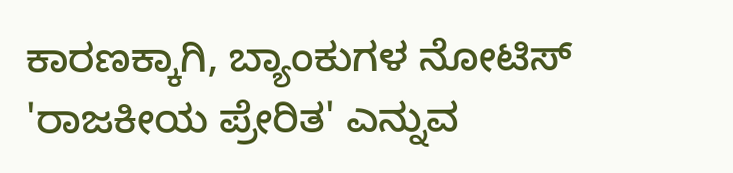ಕಾರಣಕ್ಕಾಗಿ, ಬ್ಯಾಂಕುಗಳ ನೋಟಿಸ್ 'ರಾಜಕೀಯ ಪ್ರೇರಿತ' ಎನ್ನುವ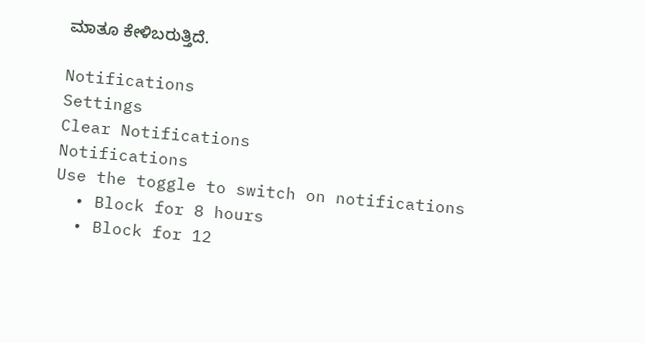ಮಾತೂ ಕೇಳಿಬರುತ್ತಿದೆ.

Notifications
Settings
Clear Notifications
Notifications
Use the toggle to switch on notifications
  • Block for 8 hours
  • Block for 12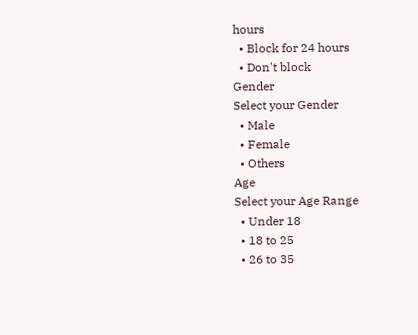hours
  • Block for 24 hours
  • Don't block
Gender
Select your Gender
  • Male
  • Female
  • Others
Age
Select your Age Range
  • Under 18
  • 18 to 25
  • 26 to 35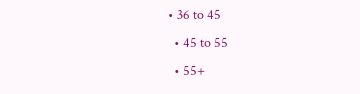• 36 to 45
  • 45 to 55
  • 55+